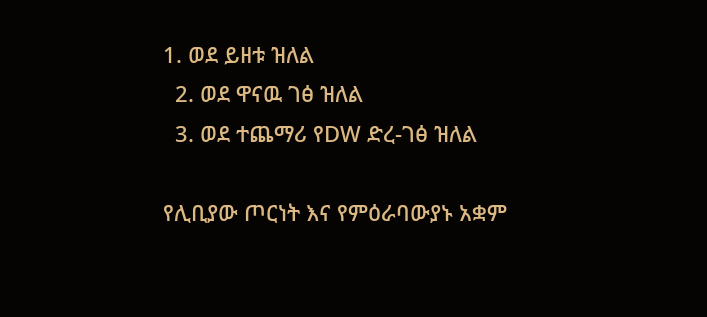1. ወደ ይዘቱ ዝለል
  2. ወደ ዋናዉ ገፅ ዝለል
  3. ወደ ተጨማሪ የDW ድረ-ገፅ ዝለል

የሊቢያው ጦርነት እና የምዕራባውያኑ አቋም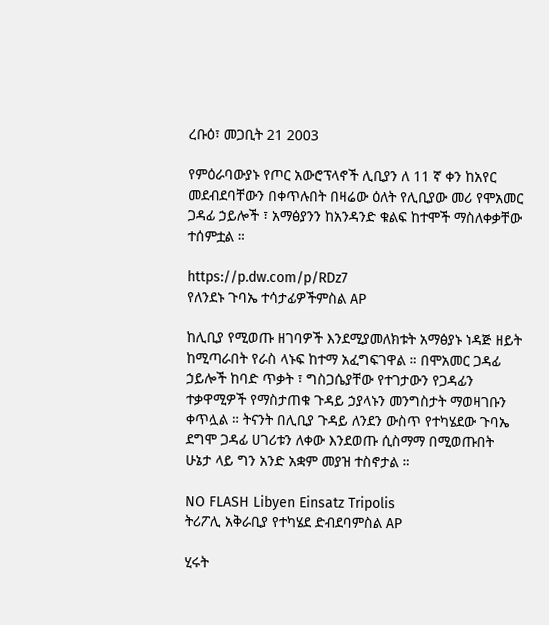ረቡዕ፣ መጋቢት 21 2003

የምዕራባውያኑ የጦር አውሮፕላኖች ሊቢያን ለ 11 ኛ ቀን ከአየር መደብደባቸውን በቀጥሉበት በዛሬው ዕለት የሊቢያው መሪ የሞአመር ጋዳፊ ኃይሎች ፣ አማፅያንን ከአንዳንድ ቁልፍ ከተሞች ማስለቀቃቸው ተሰምቷል ።

https://p.dw.com/p/RDz7
የለንደኑ ጉባኤ ተሳታፊዎችምስል AP

ከሊቢያ የሚወጡ ዘገባዎች እንደሚያመለክቱት አማፅያኑ ነዳጅ ዘይት ከሚጣራበት የራስ ላኑፍ ከተማ አፈግፍገዋል ። በሞአመር ጋዳፊ ኃይሎች ከባድ ጥቃት ፣ ግስጋሴያቸው የተገታውን የጋዳፊን ተቃዋሚዎች የማስታጠቁ ጉዳይ ኃያላኑን መንግስታት ማወዛገቡን ቀጥሏል ። ትናንት በሊቢያ ጉዳይ ለንደን ውስጥ የተካሄደው ጉባኤ ደግሞ ጋዳፊ ሀገሪቱን ለቀው እንደወጡ ሲስማማ በሚወጡበት ሁኔታ ላይ ግን አንድ አቋም መያዝ ተስኖታል ።

NO FLASH Libyen Einsatz Tripolis
ትሪፖሊ አቅራቢያ የተካሄደ ድብደባምስል AP

ሂሩት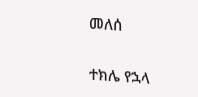መለሰ

ተክሌ የኋላ